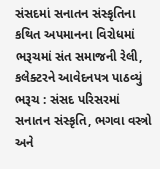સંસદમાં સનાતન સંસ્કૃતિના કથિત અપમાનના વિરોધમાં ભરૂચમાં સંત સમાજની રેલી, કલેક્ટરને આવેદનપત્ર પાઠવ્યું
ભરૂચ : સંસદ પરિસરમાં સનાતન સંસ્કૃતિ, ભગવા વસ્ત્રો અને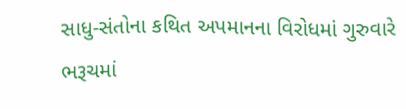સાધુ-સંતોના કથિત અપમાનના વિરોધમાં ગુરુવારે ભરૂચમાં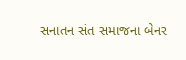સનાતન સંત સમાજના બેનર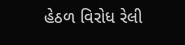હેઠળ વિરોધ રેલી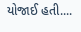યોજાઈ હતી....